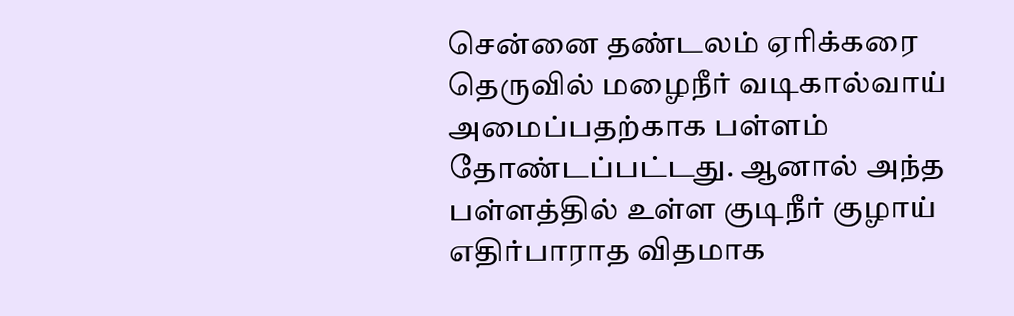சென்னை தண்டலம் ஏரிக்கரை தெருவில் மழைநீர் வடிகால்வாய் அமைப்பதற்காக பள்ளம் தோண்டப்பட்டது. ஆனால் அந்த பள்ளத்தில் உள்ள குடிநீர் குழாய் எதிர்பாராத விதமாக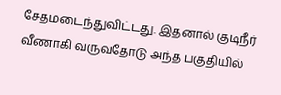சேதமடைந்துவிட்டது. இதனால் குடிநீர் வீணாகி வருவதோடு அந்த பகுதியில்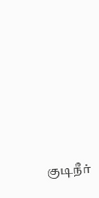குடிநீர்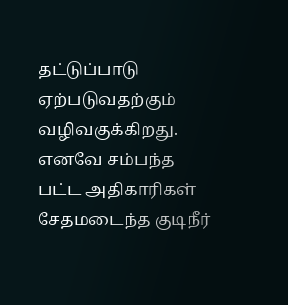தட்டுப்பாடு ஏற்படுவதற்கும் வழிவகுக்கிறது. எனவே சம்பந்த பட்ட அதிகாரிகள் சேதமடைந்த குடிநீர்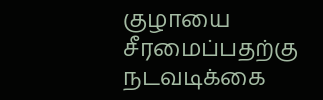குழாயை சீரமைப்பதற்கு நடவடிக்கை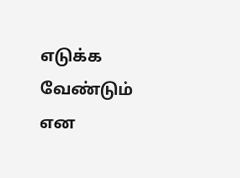எடுக்க வேண்டும் என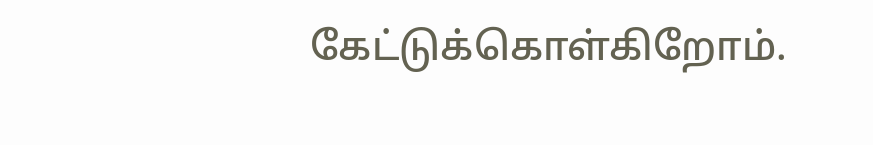கேட்டுக்கொள்கிறோம்.